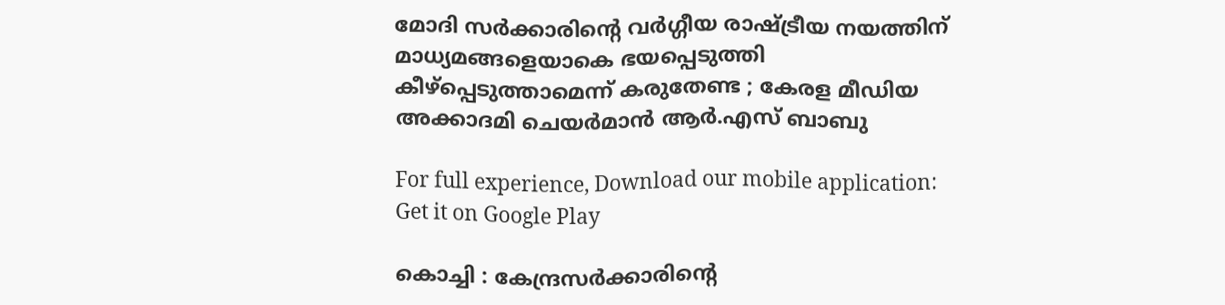മോദി സര്‍ക്കാരിന്റെ വര്‍ഗ്ഗീയ രാഷ്ട്രീയ നയത്തിന് മാധ്യമങ്ങളെയാകെ ഭയപ്പെടുത്തി കീഴ്‌പ്പെടുത്താമെന്ന് കരുതേണ്ട ; കേരള മീഡിയ അക്കാദമി ചെയര്‍മാന്‍ ആര്‍.എസ് ബാബു

For full experience, Download our mobile application:
Get it on Google Play

കൊച്ചി : കേന്ദ്രസര്‍ക്കാരിന്റെ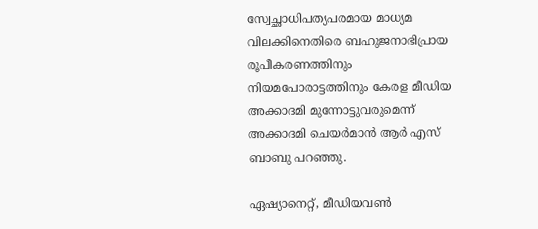സ്വേച്ഛാധിപത്യപരമായ മാധ്യമ വിലക്കിനെതിരെ ബഹുജനാഭിപ്രായ രൂപീകരണത്തിനും നിയമപോരാട്ടത്തിനും കേരള മീഡിയ അക്കാദമി മുന്നോട്ടുവരുമെന്ന് അക്കാദമി ചെയര്‍മാന്‍ ആര്‍ എസ് ബാബു പറഞ്ഞു.

ഏഷ്യാനെറ്റ്, മീഡിയവണ്‍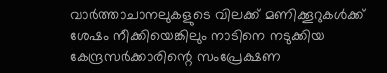വാര്‍ത്താചാനലുകളുടെ വിലക്ക് മണിക്കൂറുകള്‍ക്ക് ശേഷം നീക്കിയെങ്കിലും നാടിനെ നടുക്കിയ കേന്ദ്രസര്‍ക്കാരിന്റെ സംപ്രേക്ഷണ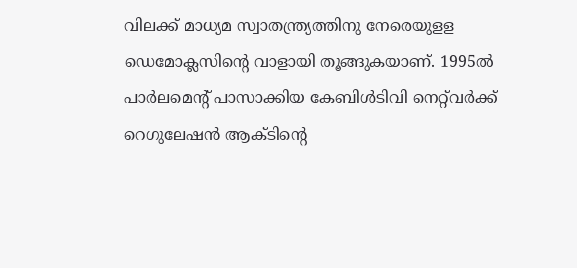വിലക്ക് മാധ്യമ സ്വാതന്ത്ര്യത്തിനു നേരെയുളള ഡെമോക്ലസിന്റെ വാളായി തൂങ്ങുകയാണ്. 1995ല്‍ പാര്‍ലമെന്റ് പാസാക്കിയ കേബിള്‍ടിവി നെറ്റ്‌വര്‍ക്ക് റെഗുലേഷന്‍ ആക്ടിന്റെ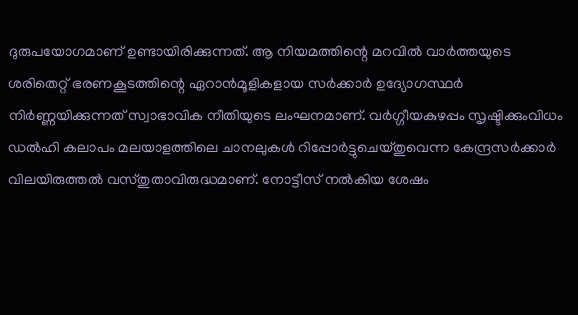ദുരുപയോഗമാണ് ഉണ്ടായിരിക്കുന്നത്. ആ നിയമത്തിന്റെ മറവില്‍ വാര്‍ത്തയുടെ ശരിതെറ്റ് ഭരണകൂടത്തിന്റെ ഏറാന്‍മൂളികളായ സര്‍ക്കാര്‍ ഉദ്യോഗസ്ഥര്‍ നിര്‍ണ്ണയിക്കുന്നത് സ്വാഭാവിക നീതിയുടെ ലംഘനമാണ്. വര്‍ഗ്ഗീയകുഴപ്പം സൃഷ്ടിക്കുംവിധം ഡല്‍ഹി കലാപം മലയാളത്തിലെ ചാനലുകള്‍ റിപ്പോര്‍ട്ടുചെയ്തുവെന്ന കേന്ദ്രസര്‍ക്കാര്‍ വിലയിരുത്തല്‍ വസ്തുതാവിരുദ്ധമാണ്. നോട്ടീസ് നല്‍കിയ ശേഷം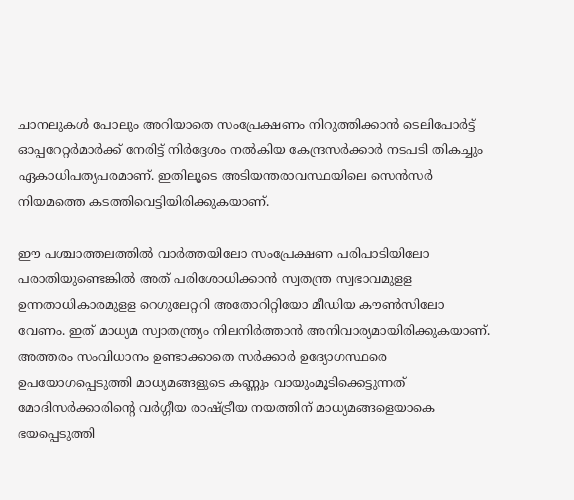ചാനലുകള്‍ പോലും അറിയാതെ സംപ്രേക്ഷണം നിറുത്തിക്കാന്‍ ടെലിപോര്‍ട്ട് ഓപ്പറേറ്റര്‍മാര്‍ക്ക് നേരിട്ട് നിര്‍ദ്ദേശം നല്‍കിയ കേന്ദ്രസര്‍ക്കാര്‍ നടപടി തികച്ചും ഏകാധിപത്യപരമാണ്. ഇതിലൂടെ അടിയന്തരാവസ്ഥയിലെ സെന്‍സര്‍ നിയമത്തെ കടത്തിവെട്ടിയിരിക്കുകയാണ്.

ഈ പശ്ചാത്തലത്തില്‍ വാര്‍ത്തയിലോ സംപ്രേക്ഷണ പരിപാടിയിലോ പരാതിയുണ്ടെങ്കില്‍ അത് പരിശോധിക്കാന്‍ സ്വതന്ത്ര സ്വഭാവമുളള ഉന്നതാധികാരമുളള റെഗുലേറ്ററി അതോറിറ്റിയോ മീഡിയ കൗണ്‍സിലോ വേണം. ഇത് മാധ്യമ സ്വാതന്ത്ര്യം നിലനിര്‍ത്താന്‍ അനിവാര്യമായിരിക്കുകയാണ്. അത്തരം സംവിധാനം ഉണ്ടാക്കാതെ സര്‍ക്കാര്‍ ഉദ്യോഗസ്ഥരെ ഉപയോഗപ്പെടുത്തി മാധ്യമങ്ങളുടെ കണ്ണും വായുംമൂടിക്കെട്ടുന്നത് മോദിസര്‍ക്കാരിന്റെ വര്‍ഗ്ഗീയ രാഷ്ട്രീയ നയത്തിന് മാധ്യമങ്ങളെയാകെ ഭയപ്പെടുത്തി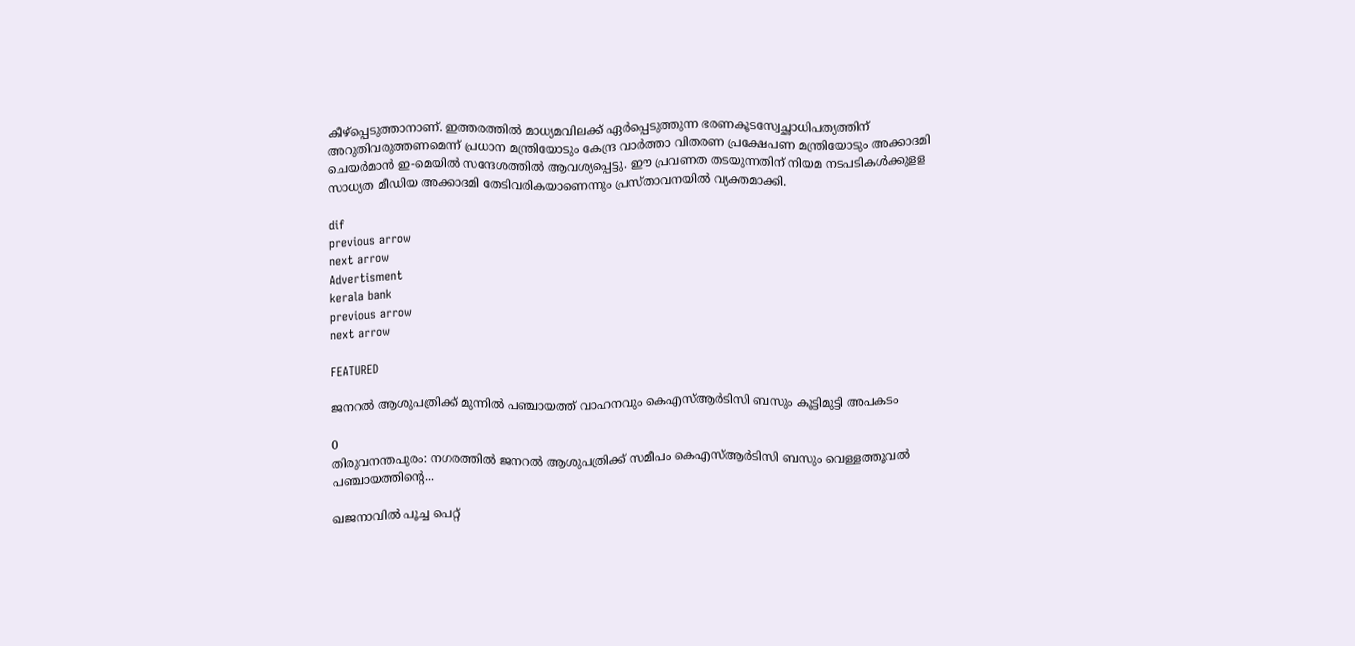കീഴ്‌പ്പെടുത്താനാണ്. ഇത്തരത്തില്‍ മാധ്യമവിലക്ക് ഏര്‍പ്പെടുത്തുന്ന ഭരണകൂടസ്വേച്ഛാധിപത്യത്തിന് അറുതിവരുത്തണമെന്ന് പ്രധാന മന്ത്രിയോടും കേന്ദ്ര വാര്‍ത്താ വിതരണ പ്രക്ഷേപണ മന്ത്രിയോടും അക്കാദമി ചെയര്‍മാന്‍ ഇ-മെയില്‍ സന്ദേശത്തില്‍ ആവശ്യപ്പെട്ടു. ഈ പ്രവണത തടയുന്നതിന് നിയമ നടപടികള്‍ക്കുളള സാധ്യത മീഡിയ അക്കാദമി തേടിവരികയാണെന്നും പ്രസ്താവനയില്‍ വ്യക്തമാക്കി.

dif
previous arrow
next arrow
Advertisment
kerala bank
previous arrow
next arrow

FEATURED

ജനറൽ ആശുപത്രിക്ക് മുന്നിൽ പഞ്ചായത്ത് വാഹനവും കെഎസ്ആർടിസി ബസും കൂട്ടിമുട്ടി അപകടം

0
തിരുവനന്തപുരം: നഗരത്തിൽ ജനറൽ ആശുപത്രിക്ക് സമീപം കെഎസ്ആർടിസി ബസും വെള്ളത്തൂവൽ പഞ്ചായത്തിന്‍റെ...

ഖജനാവിൽ പൂച്ച പെറ്റ്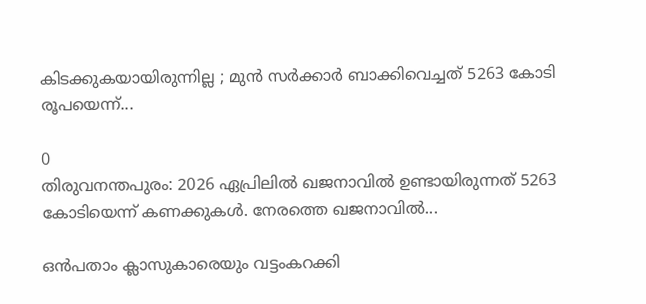കിടക്കുകയായിരുന്നില്ല ; മുൻ സർക്കാർ ബാക്കിവെച്ചത് 5263 കോടി രൂപയെന്ന്...

0
തിരുവനന്തപുരം: 2026 ഏപ്രിലിൽ ഖജനാവിൽ ഉണ്ടായിരുന്നത് 5263 കോടിയെന്ന് കണക്കുകൾ. നേരത്തെ ഖജനാവിൽ...

ഒൻപതാം ക്ലാസുകാരെയും വട്ടംകറക്കി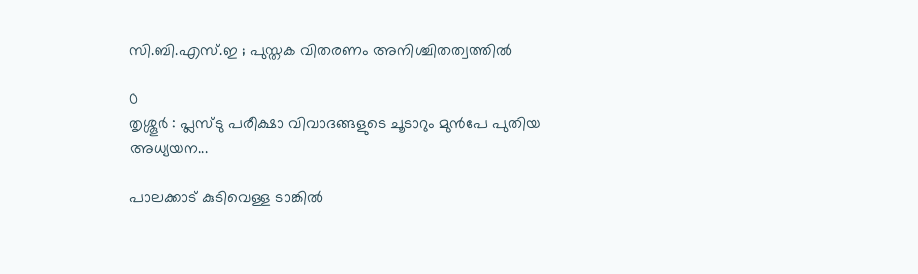സി.ബി.എസ്.ഇ ; പുസ്തക വിതരണം അനിശ്ചിതത്വത്തിൽ

0
തൃശ്ശൂർ : പ്ലസ്ടു പരീക്ഷാ വിവാദങ്ങളുടെ ചൂടാറും മുൻപേ പുതിയ അധ്യയന...

പാലക്കാട് കുടിവെള്ള ടാങ്കിൽ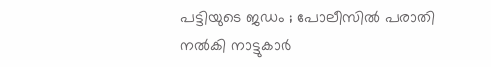പട്ടിയുടെ ജഡം ; പോലീസിൽ പരാതി നൽകി നാട്ടുകാർ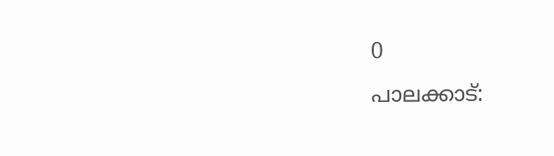0
പാലക്കാട്: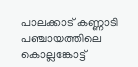പാലക്കാട് കണ്ണാടി പഞ്ചായത്തിലെ കൊല്ലങ്കോട്ട്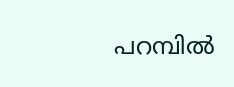പറമ്പിൽ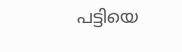പട്ടിയെ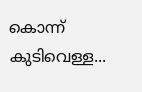കൊന്ന് കുടിവെള്ള...